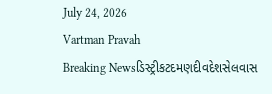July 24, 2026
Vartman Pravah
Breaking Newsડિસ્ટ્રીકટદમણદીવદેશસેલવાસ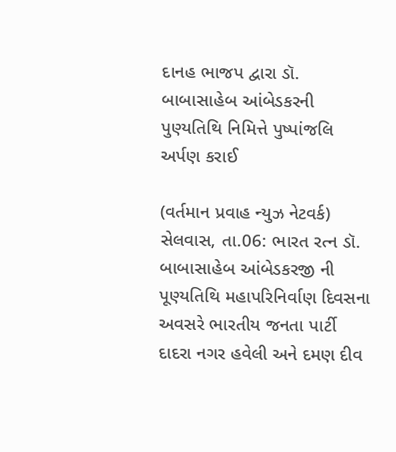દાનહ ભાજપ દ્વારા ડૉ. બાબાસાહેબ આંબેડકરની પુણ્‍યતિથિ નિમિત્તે પુષ્‍પાંજલિ અર્પણ કરાઈ

(વર્તમાન પ્રવાહ ન્‍યુઝ નેટવર્ક)
સેલવાસ, તા.06: ભારત રત્‍ન ડૉ. બાબાસાહેબ આંબેડકરજી ની પૂણ્‍યતિથિ મહાપરિનિર્વાણ દિવસના અવસરે ભારતીય જનતા પાર્ટી દાદરા નગર હવેલી અને દમણ દીવ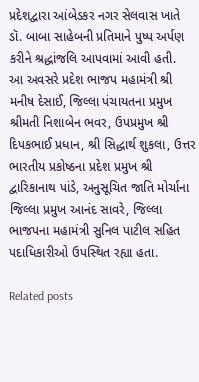પ્રદેશદ્વારા આંબેડકર નગર સેલવાસ ખાતે ડૉ. બાબા સાહેબની પ્રતિમાને પુષ્‍પ અર્પણ કરીને શ્રદ્ધાંજલિ આપવામાં આવી હતી.
આ અવસરે પ્રદેશ ભાજપ મહામંત્રી શ્રી મનીષ દેસાઈ, જિલ્લા પંચાયતના પ્રમુખ શ્રીમતી નિશાબેન ભવર, ઉપપ્રમુખ શ્રી દિપકભાઈ પ્રધાન, શ્રી સિદ્ધાર્થ શુકલા, ઉત્તર ભારતીય પ્રકોષ્ઠના પ્રદેશ પ્રમુખ શ્રી દ્વારિકાનાથ પાંડે, અનુસૂચિત જાતિ મોર્ચાના જિલ્લા પ્રમુખ આનંદ સાવરે, જિલ્લા ભાજપના મહામંત્રી સુનિલ પાટીલ સહિત પદાધિકારીઓ ઉપસ્‍થિત રહ્યા હતા.

Related posts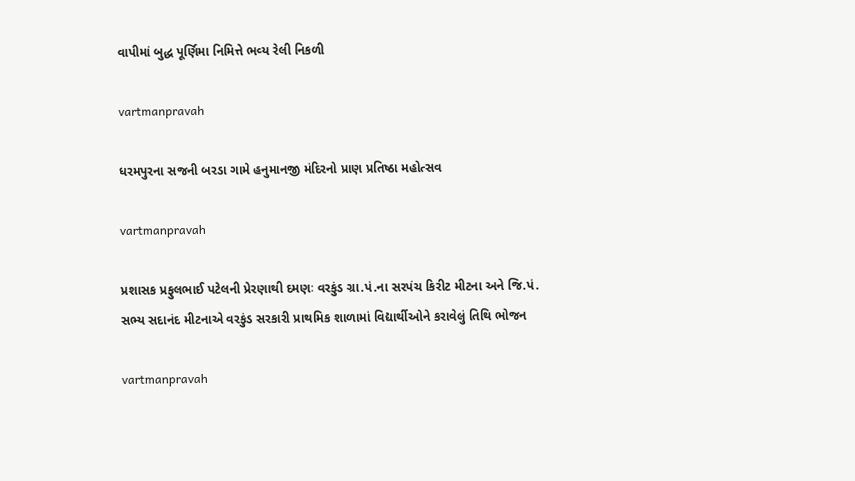વાપીમાં બુદ્ધ પૂર્ણિમા નિમિત્તે ભવ્‍ય રેલી નિકળી

vartmanpravah

ધરમપુરના સજની બરડા ગામે હનુમાનજી મંદિરનો પ્રાણ પ્રતિષ્ઠા મહોત્‍સવ

vartmanpravah

પ્રશાસક પ્રફુલભાઈ પટેલની પ્રેરણાથી દમણઃ વરકુંડ ગ્રા.પં.ના સરપંચ કિરીટ મીટના અને જિ.પં. સભ્‍ય સદાનંદ મીટનાએ વરકુંડ સરકારી પ્રાથમિક શાળામાં વિદ્યાર્થીઓને કરાવેલું તિથિ ભોજન

vartmanpravah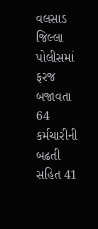વલસાડ જિલ્લા પોલીસમાં ફરજ બજાવતા 64 કર્મચારીની બઢતી સહિત 41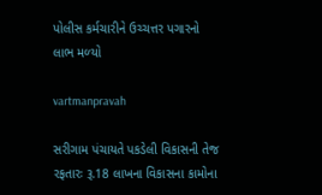પોલીસ કર્મચારીને ઉચ્‍ચત્તર પગારનો લાભ મળ્‍યો

vartmanpravah

સરીગામ પંચાયતે પકડેલી વિકાસની તેજ રફતારઃ રૂ.18 લાખના વિકાસના કામોના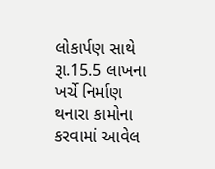લોકાર્પણ સાથે રૂા.15.5 લાખના ખર્ચે નિર્માણ થનારા કામોના કરવામાં આવેલ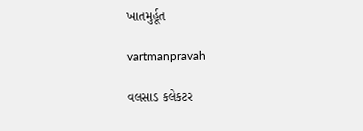ખાતમુર્હૂત

vartmanpravah

વલસાડ કલેકટર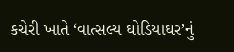કચેરી ખાતે ‘વાત્‍સલ્‍ય ઘોડિયાઘર’નું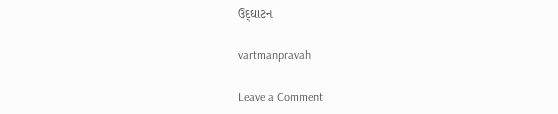ઉદ્‌ઘાટન

vartmanpravah

Leave a Comment